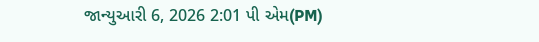જાન્યુઆરી 6, 2026 2:01 પી એમ(PM)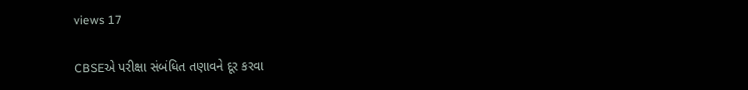views 17

CBSEએ પરીક્ષા સંબંધિત તણાવને દૂર કરવા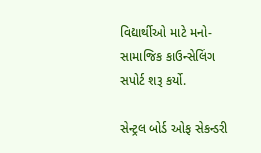વિદ્યાર્થીઓ માટે મનો-સામાજિક કાઉન્સેલિંગ સપોર્ટ શરૂ કર્યો.

સેન્ટ્રલ બોર્ડ ઓફ સેકન્ડરી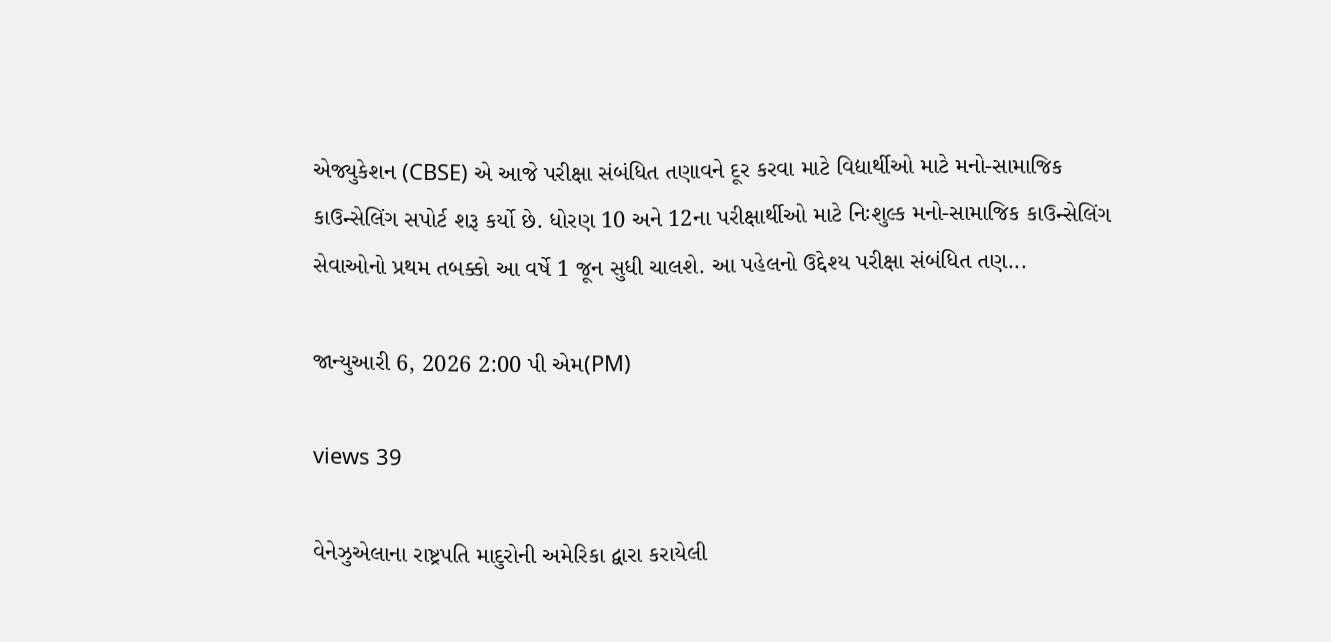એજ્યુકેશન (CBSE) એ આજે પરીક્ષા સંબંધિત તણાવને દૂર કરવા માટે વિદ્યાર્થીઓ માટે મનો-સામાજિક કાઉન્સેલિંગ સપોર્ટ શરૂ કર્યો છે. ધોરણ 10 અને 12ના પરીક્ષાર્થીઓ માટે નિઃશુલ્ક મનો-સામાજિક કાઉન્સેલિંગ સેવાઓનો પ્રથમ તબક્કો આ વર્ષે 1 જૂન સુધી ચાલશે. આ પહેલનો ઉદ્દેશ્ય પરીક્ષા સંબંધિત તણ...

જાન્યુઆરી 6, 2026 2:00 પી એમ(PM)

views 39

વેનેઝુએલાના રાષ્ટ્રપતિ માદુરોની અમેરિકા દ્વારા કરાયેલી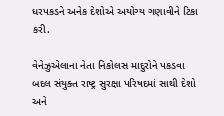ધરપકડને અનેક દેશોએ અયોગ્ય ગણાવીને ટિકા કરી.

વેનેઝુએલાના નેતા નિકોલસ માદુરોને પકડવા બદલ સંયુક્ત રાષ્ટ્ર સુરક્ષા પરિષદમાં સાથી દેશો અને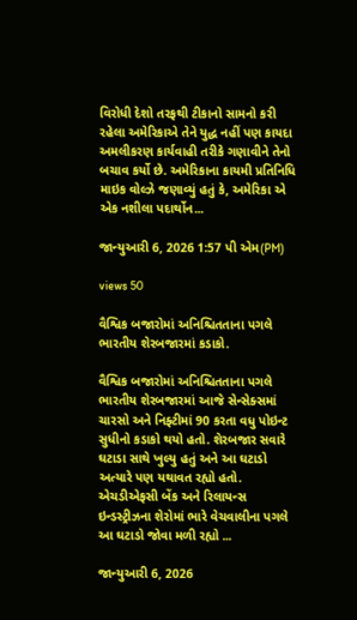વિરોધી દેશો તરફથી ટીકાનો સામનો કરી રહેલા અમેરિકાએ તેને યુદ્ધ નહીં પણ કાયદા અમલીકરણ કાર્યવાહી તરીકે ગણાવીને તેનો બચાવ કર્યો છે. અમેરિકાના કાયમી પ્રતિનિધિ માઇક વોલ્ઝે જણાવ્યું હતું કે, અમેરિકા એ એક નશીલા પદાર્થોન...

જાન્યુઆરી 6, 2026 1:57 પી એમ(PM)

views 50

વૈશ્વિક બજારોમાં અનિશ્ચિતતાના પગલે ભારતીય શેરબજારમાં કડાકો.

વૈશ્વિક બજારોમાં અનિશ્ચિતતાના પગલે ભારતીય શેરબજારમાં આજે સેન્સેક્સમાં ચારસો અને નિફ્ટીમાં 90 કરતા વધુ પોઇન્ટ સુધીનો કડાકો થયો હતો. શેરબજાર સવારે ઘટાડા સાથે ખુલ્યુ હતું અને આ ઘટાડો અત્યારે પણ યથાવત રહ્યો હતો. એચડીએફસી બેંક અને રિલાયન્સ ઇન્ડસ્ટ્રીઝના શેરોમાં ભારે વેચવાલીના પગલે આ ઘટાડો જોવા મળી રહ્યો ...

જાન્યુઆરી 6, 2026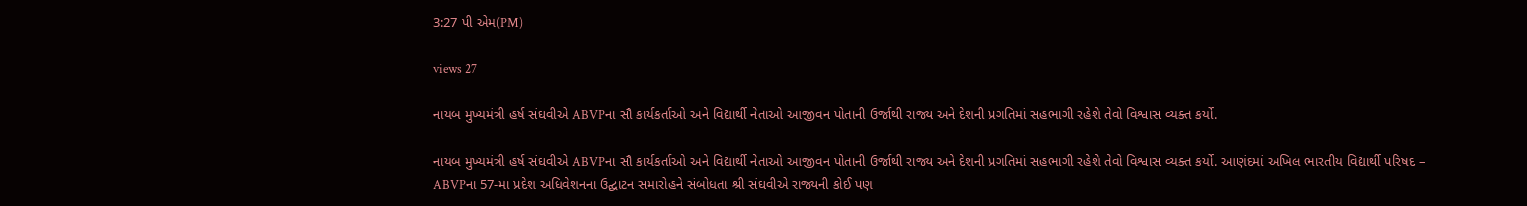3:27 પી એમ(PM)

views 27

નાયબ મુખ્યમંત્રી હર્ષ સંઘવીએ ABVPના સૌ કાર્યકર્તાઓ અને વિદ્યાર્થી નેતાઓ આજીવન પોતાની ઉર્જાથી રાજ્ય અને દેશની પ્રગતિમાં સહભાગી રહેશે તેવો વિશ્વાસ વ્યક્ત કર્યો.

નાયબ મુખ્યમંત્રી હર્ષ સંઘવીએ ABVPના સૌ કાર્યકર્તાઓ અને વિદ્યાર્થી નેતાઓ આજીવન પોતાની ઉર્જાથી રાજ્ય અને દેશની પ્રગતિમાં સહભાગી રહેશે તેવો વિશ્વાસ વ્યક્ત કર્યો. આણંદમાં અખિલ ભારતીય વિદ્યાર્થી પરિષદ – ABVPના 57-મા પ્રદેશ અધિવેશનના ઉદ્ઘાટન સમારોહને સંબોધતા શ્રી સંઘવીએ રાજ્યની કોઈ પણ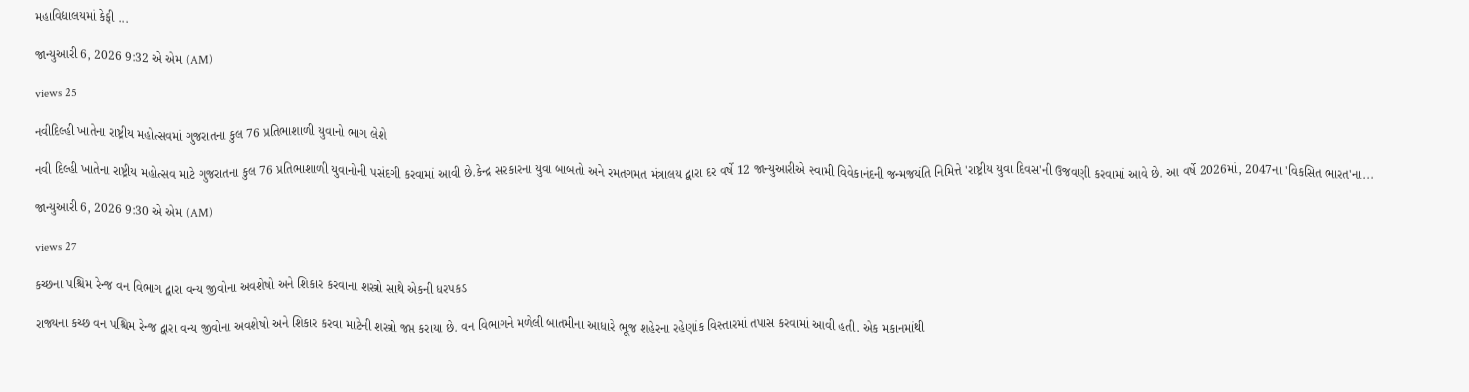મહાવિદ્યાલયમાં કેફી ...

જાન્યુઆરી 6, 2026 9:32 એ એમ (AM)

views 25

નવીદિલ્હી ખાતેના રાષ્ટ્રીય મહોત્સવમાં ગુજરાતના કુલ 76 પ્રતિભાશાળી યુવાનો ભાગ લેશે

નવી દિલ્હી ખાતેના રાષ્ટ્રીય મહોત્સવ માટે ગુજરાતના કુલ 76 પ્રતિભાશાળી યુવાનોની પસંદગી કરવામાં આવી છે.કેન્દ્ર સરકારના યુવા બાબતો અને રમતગમત મંત્રાલય દ્વારા દર વર્ષે 12 જાન્યુઆરીએ સ્વામી વિવેકાનંદની જન્મજયંતિ નિમિત્તે 'રાષ્ટ્રીય યુવા દિવસ'ની ઉજવણી કરવામાં આવે છે. આ વર્ષે 2026માં, 2047ના 'વિકસિત ભારત'ના...

જાન્યુઆરી 6, 2026 9:30 એ એમ (AM)

views 27

કચ્છના પશ્ચિમ રેન્જ વન વિભાગ દ્વારા વન્ય જીવોના અવશેષો અને શિકાર કરવાના શસ્ત્રો સાથે એકની ધરપકડ

રાજ્યના કચ્છ વન પશ્ચિમ રેન્જ દ્વારા વન્ય જીવોના અવશેષો અને શિકાર કરવા માટેની શસ્ત્રો જપ્ત કરાયા છે. વન વિભાગને મળેલી બાતમીના આધારે ભૂજ શહેરના રહેણાંક વિસ્તારમાં તપાસ કરવામાં આવી હતી. એક મકાનમાંથી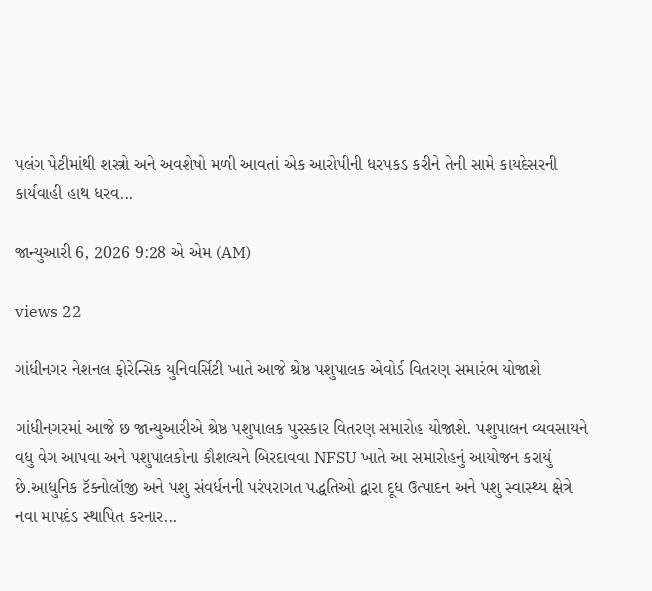પલંગ પેટીમાંથી શસ્ત્રો અને અવશેષો મળી આવતાં એક આરોપીની ધરપકડ કરીને તેની સામે કાયદેસરની કાર્યવાહી હાથ ધરવ...

જાન્યુઆરી 6, 2026 9:28 એ એમ (AM)

views 22

ગાંધીનગર નેશનલ ફોરેન્સિક યુનિવર્સિટી ખાતે આજે શ્રેષ્ઠ પશુપાલક એવોર્ડ વિતરણ સમારંભ યોજાશે

ગાંધીનગરમાં આજે છ જાન્યુઆરીએ શ્રેષ્ઠ પશુપાલક પુરસ્કાર વિતરણ સમારોહ યોજાશે. પશુપાલન વ્યવસાયને વધુ વેગ આપવા અને પશુપાલકોના કૌશલ્યને બિરદાવવા NFSU ખાતે આ સમારોહનું આયોજન કરાયું છે.આધુનિક ટૅક્નોલૉજી અને પશુ સંવર્ધનની પરંપરાગત પદ્ધતિઓ દ્વારા દૂધ ઉત્પાદન અને પશુ સ્વાસ્થ્ય ક્ષેત્રે નવા માપદંડ સ્થાપિત કરનાર...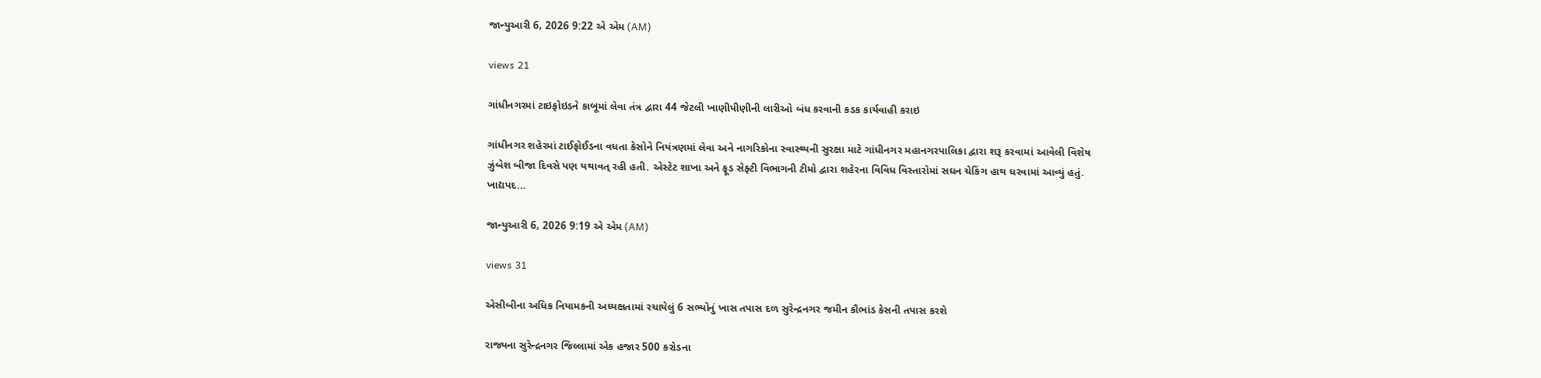જાન્યુઆરી 6, 2026 9:22 એ એમ (AM)

views 21

ગાંધીનગરમાં ટાઇફોઇડને કાબૂમાં લેવા તંત્ર દ્વારા 44 જેટલી ખાણીપીણીની લારીઓ બંધ કરવાની કડક કાર્યવાહી કરાઇ

ગાંધીનગર શહેરમાં ટાઈફોઈડના વધતા કેસોને નિયંત્રણમાં લેવા અને નાગરિકોના સ્વાસ્થ્યની સુરક્ષા માટે ગાંધીનગર મહાનગરપાલિકા દ્વારા શરૂ કરવામાં આવેલી વિશેષ ઝુંબેશ બીજા દિવસે પણ યથાવત્ રહી હતી. એસ્ટેટ શાખા અને ફૂડ સેફ્ટી વિભાગની ટીમો દ્વારા શહેરના વિવિધ વિસ્તારોમાં સઘન ચેકિંગ હાથ ધરવામાં આવ્યું હતું. ખાદ્યપદ...

જાન્યુઆરી 6, 2026 9:19 એ એમ (AM)

views 31

એસીબીના અધિક નિયામકની અધ્યક્ષતામાં રચાયેલું 6 સભ્યોનું ખાસ તપાસ દળ સુરેન્દ્રનગર જમીન કૌભાંડ કેસની તપાસ કરશે

રાજ્યના સુરેન્દ્રનગર જિલ્લામાં એક હજાર 500 કરોડના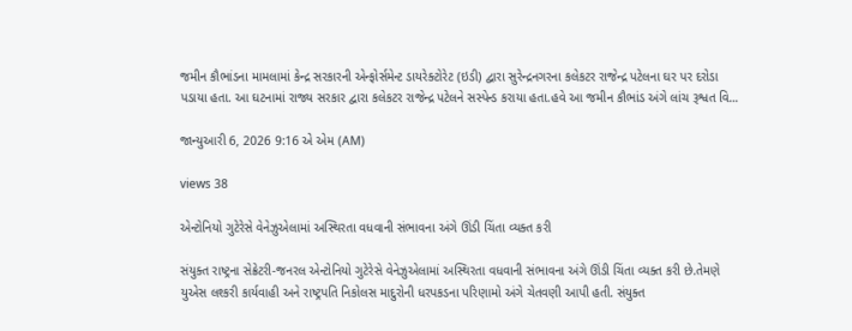જમીન કૌભાંડના મામલામાં કેન્દ્ર સરકારની એન્ફોર્સમેન્ટ ડાયરેક્ટોરેટ (ઇડી) દ્વારા સુરેન્દ્રનગરના કલેકટર રાજેન્દ્ર પટેલના ઘર પર દરોડા પડાયા હતા. આ ઘટનામાં રાજ્ય સરકાર દ્વારા કલેકટર રાજેન્દ્ર પટેલને સસ્પેન્ડ કરાયા હતા.હવે આ જમીન કૌભાંડ અંગે લાંચ રૂશ્વત વિ...

જાન્યુઆરી 6, 2026 9:16 એ એમ (AM)

views 38

એન્ટોનિયો ગુટેરેસે વેનેઝુએલામાં અસ્થિરતા વધવાની સંભાવના અંગે ઊંડી ચિંતા વ્યક્ત કરી

સંયુક્ત રાષ્ટ્રના સેક્રેટરી-જનરલ એન્ટોનિયો ગુટેરેસે વેનેઝુએલામાં અસ્થિરતા વધવાની સંભાવના અંગે ઊંડી ચિંતા વ્યક્ત કરી છે.તેમણે યુએસ લશ્કરી કાર્યવાહી અને રાષ્ટ્રપતિ નિકોલસ માદુરોની ધરપકડના પરિણામો અંગે ચેતવણી આપી હતી. સંયુક્ત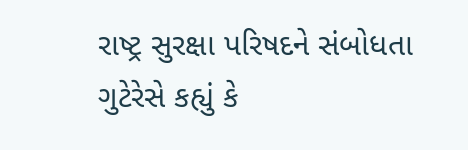રાષ્ટ્ર સુરક્ષા પરિષદને સંબોધતા ગુટેરેસે કહ્યું કે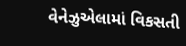વેનેઝુએલામાં વિકસતી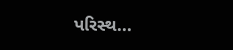પરિસ્થ...